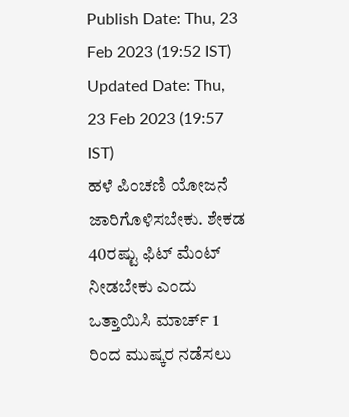Publish Date: Thu, 23 Feb 2023 (19:52 IST)
Updated Date: Thu, 23 Feb 2023 (19:57 IST)
ಹಳೆ ಪಿಂಚಣಿ ಯೋಜನೆ ಜಾರಿಗೊಳಿಸಬೇಕು. ಶೇಕಡ 40ರಷ್ಟು ಫಿಟ್ ಮೆಂಟ್ ನೀಡಬೇಕು ಎಂದು ಒತ್ತಾಯಿಸಿ ಮಾರ್ಚ್ 1 ರಿಂದ ಮುಷ್ಕರ ನಡೆಸಲು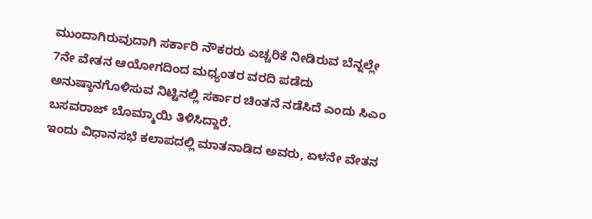ಮುಂದಾಗಿರುವುದಾಗಿ ಸರ್ಕಾರಿ ನೌಕರರು ಎಚ್ಚರಿಕೆ ನೀಡಿರುವ ಬೆನ್ನಲ್ಲೇ 7ನೇ ವೇತನ ಆಯೋಗದಿಂದ ಮಧ್ಯಂತರ ವರದಿ ಪಡೆದು ಅನುಷ್ಠಾನಗೊಳಿಸುವ ನಿಟ್ಟಿನಲ್ಲಿ ಸರ್ಕಾರ ಚಿಂತನೆ ನಡೆಸಿದೆ ಎಂದು ಸಿಎಂ ಬಸವರಾಜ್ ಬೊಮ್ಮಾಯಿ ತಿಳಿಸಿದ್ದಾರೆ.
ಇಂದು ವಿಧಾನಸಭೆ ಕಲಾಪದಲ್ಲಿ ಮಾತನಾಡಿದ ಅವರು, ಏಳನೇ ವೇತನ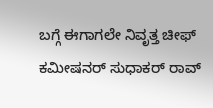ಬಗ್ಗೆ ಈಗಾಗಲೇ ನಿವೃತ್ತ ಚೀಫ್ ಕಮೀಷನರ್ ಸುಧಾಕರ್ ರಾವ್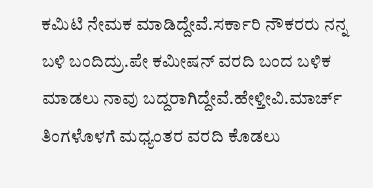ಕಮಿಟಿ ನೇಮಕ ಮಾಡಿದ್ದೇವೆ.ಸರ್ಕಾರಿ ನೌಕರರು ನನ್ನ ಬಳಿ ಬಂದಿದ್ರು.ಪೇ ಕಮೀಷನ್ ವರದಿ ಬಂದ ಬಳಿಕ ಮಾಡಲು ನಾವು ಬದ್ದರಾಗಿದ್ದೇವೆ.ಹೇಳ್ತೀವಿ.ಮಾರ್ಚ್ ತಿಂಗಳೊಳಗೆ ಮಧ್ಯಂತರ ವರದಿ ಕೊಡಲು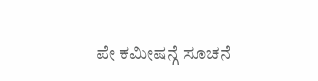ಪೇ ಕಮೀಷನ್ಗೆ ಸೂಚನೆ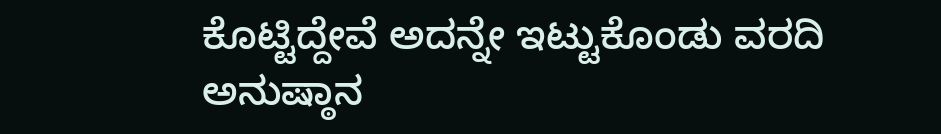ಕೊಟ್ಟಿದ್ದೇವೆ ಅದನ್ನೇ ಇಟ್ಟುಕೊಂಡು ವರದಿ ಅನುಷ್ಠಾನ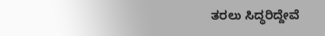ತರಲು ಸಿದ್ಧರಿದ್ದೇವೆ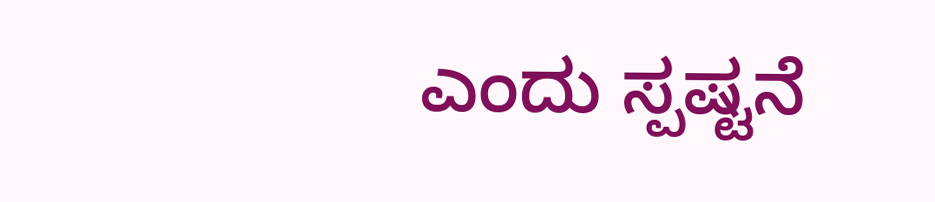ಎಂದು ಸ್ಪಷ್ಟನೆ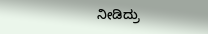ನೀಡಿದ್ರು